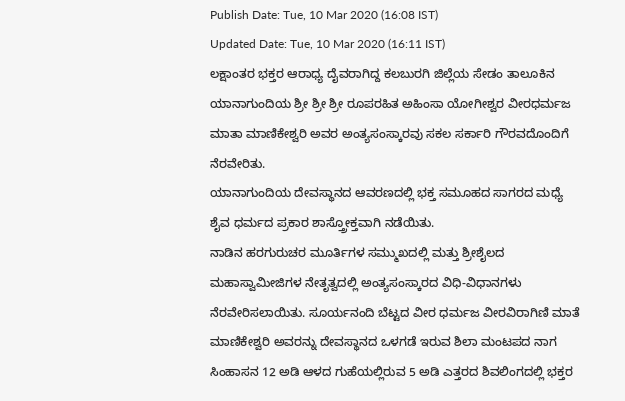Publish Date: Tue, 10 Mar 2020 (16:08 IST)
Updated Date: Tue, 10 Mar 2020 (16:11 IST)
ಲಕ್ಷಾಂತರ ಭಕ್ತರ ಆರಾಧ್ಯ ದೈವರಾಗಿದ್ದ ಕಲಬುರಗಿ ಜಿಲ್ಲೆಯ ಸೇಡಂ ತಾಲೂಕಿನ ಯಾನಾಗುಂದಿಯ ಶ್ರೀ ಶ್ರೀ ಶ್ರೀ ರೂಪರಹಿತ ಅಹಿಂಸಾ ಯೋಗೀಶ್ವರ ವೀರಧರ್ಮಜ ಮಾತಾ ಮಾಣಿಕೇಶ್ವರಿ ಅವರ ಅಂತ್ಯಸಂಸ್ಕಾರವು ಸಕಲ ಸರ್ಕಾರಿ ಗೌರವದೊಂದಿಗೆ ನೆರವೇರಿತು.
ಯಾನಾಗುಂದಿಯ ದೇವಸ್ಥಾನದ ಆವರಣದಲ್ಲಿ ಭಕ್ತ ಸಮೂಹದ ಸಾಗರದ ಮಧ್ಯೆ ಶೈವ ಧರ್ಮದ ಪ್ರಕಾರ ಶಾಸ್ತ್ರೋಕ್ತವಾಗಿ ನಡೆಯಿತು.
ನಾಡಿನ ಹರಗುರುಚರ ಮೂರ್ತಿಗಳ ಸಮ್ಮುಖದಲ್ಲಿ ಮತ್ತು ಶ್ರೀಶೈಲದ ಮಹಾಸ್ವಾಮೀಜಿಗಳ ನೇತೃತ್ವದಲ್ಲಿ ಅಂತ್ಯಸಂಸ್ಕಾರದ ವಿಧಿ-ವಿಧಾನಗಳು ನೆರವೇರಿಸಲಾಯಿತು. ಸೂರ್ಯನಂದಿ ಬೆಟ್ಟದ ವೀರ ಧರ್ಮಜ ವೀರವಿರಾಗಿಣಿ ಮಾತೆ ಮಾಣಿಕೇಶ್ವರಿ ಅವರನ್ನು ದೇವಸ್ಥಾನದ ಒಳಗಡೆ ಇರುವ ಶಿಲಾ ಮಂಟಪದ ನಾಗ ಸಿಂಹಾಸನ 12 ಅಡಿ ಆಳದ ಗುಹೆಯಲ್ಲಿರುವ 5 ಅಡಿ ಎತ್ತರದ ಶಿವಲಿಂಗದಲ್ಲಿ ಭಕ್ತರ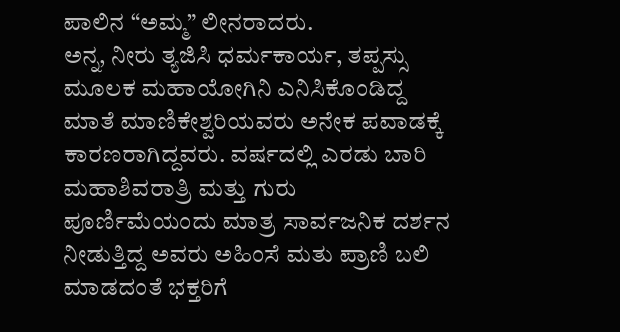ಪಾಲಿನ “ಅಮ್ಮ” ಲೀನರಾದರು.
ಅನ್ನ, ನೀರು ತ್ಯಜಿಸಿ ಧರ್ಮಕಾರ್ಯ, ತಪ್ಪಸ್ಸು ಮೂಲಕ ಮಹಾಯೋಗಿನಿ ಎನಿಸಿಕೊಂಡಿದ್ದ ಮಾತೆ ಮಾಣಿಕೇಶ್ವರಿಯವರು ಅನೇಕ ಪವಾಡಕ್ಕೆ ಕಾರಣರಾಗಿದ್ದವರು. ವರ್ಷದಲ್ಲಿ ಎರಡು ಬಾರಿ ಮಹಾಶಿವರಾತ್ರಿ ಮತ್ತು ಗುರು ಪೂರ್ಣಿಮೆಯಂದು ಮಾತ್ರ ಸಾರ್ವಜನಿಕ ದರ್ಶನ ನೀಡುತ್ತಿದ್ದ ಅವರು ಅಹಿಂಸೆ ಮತು ಪ್ರಾಣಿ ಬಲಿ ಮಾಡದಂತೆ ಭಕ್ತರಿಗೆ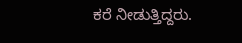ಕರೆ ನೀಡುತ್ತಿದ್ದರು.